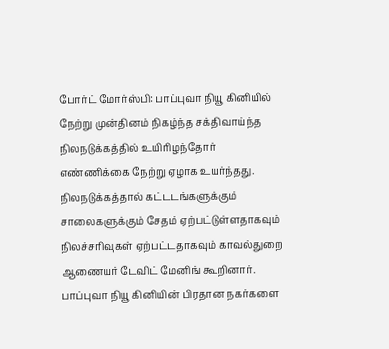போர்ட் மோர்ஸ்பி: பாப்புவா நியூ கினியில் நேற்று முன்தினம் நிகழ்ந்த சக்திவாய்ந்த நிலநடுக்கத்தில் உயிரிழந்தோர் எண்ணிக்கை நேற்று ஏழாக உயர்ந்தது.
நிலநடுக்கத்தால் கட்டடங்களுக்கும் சாலைகளுக்கும் சேதம் ஏற்பட்டுள்ளதாகவும் நிலச்சரிவுகள் ஏற்பட்டதாகவும் காவல்துறை ஆணையர் டேவிட் மேனிங் கூறினார். பாப்புவா நியூ கினியின் பிரதான நகர்களை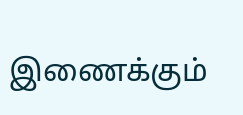இணைக்கும்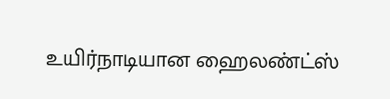உயிர்நாடியான ஹைலண்ட்ஸ்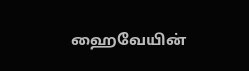ஹைவேயின்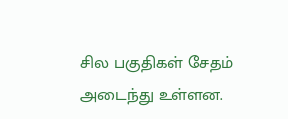சில பகுதிகள் சேதம் அடைந்து உள்ளன.